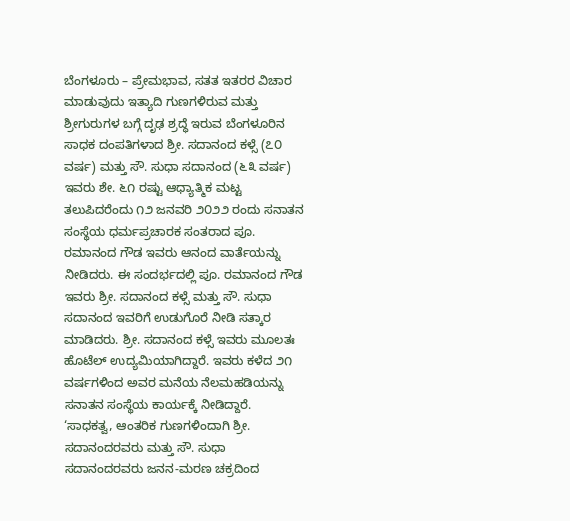ಬೆಂಗಳೂರು – ಪ್ರೇಮಭಾವ, ಸತತ ಇತರರ ವಿಚಾರ ಮಾಡುವುದು ಇತ್ಯಾದಿ ಗುಣಗಳಿರುವ ಮತ್ತು ಶ್ರೀಗುರುಗಳ ಬಗ್ಗೆ ದೃಢ ಶ್ರದ್ಧೆ ಇರುವ ಬೆಂಗಳೂರಿನ ಸಾಧಕ ದಂಪತಿಗಳಾದ ಶ್ರೀ. ಸದಾನಂದ ಕಳ್ಸೆ (೭೦ ವರ್ಷ) ಮತ್ತು ಸೌ. ಸುಧಾ ಸದಾನಂದ (೬೩ ವರ್ಷ) ಇವರು ಶೇ. ೬೧ ರಷ್ಟು ಆಧ್ಯಾತ್ಮಿಕ ಮಟ್ಟ ತಲುಪಿದರೆಂದು ೧೨ ಜನವರಿ ೨೦೨೨ ರಂದು ಸನಾತನ ಸಂಸ್ಥೆಯ ಧರ್ಮಪ್ರಚಾರಕ ಸಂತರಾದ ಪೂ. ರಮಾನಂದ ಗೌಡ ಇವರು ಆನಂದ ವಾರ್ತೆಯನ್ನು ನೀಡಿದರು. ಈ ಸಂದರ್ಭದಲ್ಲಿ ಪೂ. ರಮಾನಂದ ಗೌಡ ಇವರು ಶ್ರೀ. ಸದಾನಂದ ಕಳ್ಸೆ ಮತ್ತು ಸೌ. ಸುಧಾ ಸದಾನಂದ ಇವರಿಗೆ ಉಡುಗೊರೆ ನೀಡಿ ಸತ್ಕಾರ ಮಾಡಿದರು. ಶ್ರೀ. ಸದಾನಂದ ಕಳ್ಸೆ ಇವರು ಮೂಲತಃ ಹೊಟೆಲ್ ಉದ್ಯಮಿಯಾಗಿದ್ದಾರೆ. ಇವರು ಕಳೆದ ೨೧ ವರ್ಷಗಳಿಂದ ಅವರ ಮನೆಯ ನೆಲಮಹಡಿಯನ್ನು ಸನಾತನ ಸಂಸ್ಥೆಯ ಕಾರ್ಯಕ್ಕೆ ನೀಡಿದ್ದಾರೆ.
‘ಸಾಧಕತ್ವ, ಆಂತರಿಕ ಗುಣಗಳಿಂದಾಗಿ ಶ್ರೀ. ಸದಾನಂದರವರು ಮತ್ತು ಸೌ. ಸುಧಾ ಸದಾನಂದರವರು ಜನನ-ಮರಣ ಚಕ್ರದಿಂದ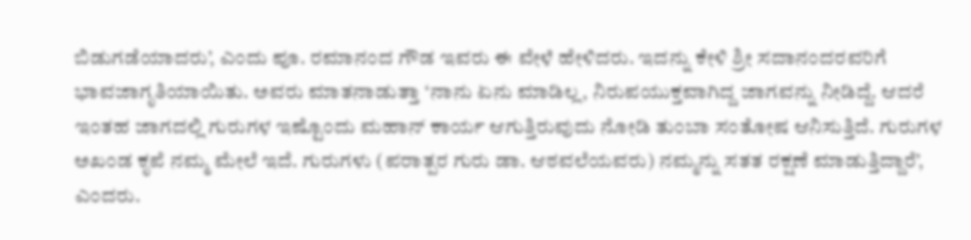ಬಿಡುಗಡೆಯಾದರು’, ಎಂದು ಪೂ. ರಮಾನಂದ ಗೌಡ ಇವರು ಈ ವೇಳೆ ಹೇಳಿದರು. ಇದನ್ನು ಕೇಳಿ ಶ್ರೀ ಸದಾನಂದರವರಿಗೆ ಭಾವಜಾಗೃತಿಯಾಯಿತು. ಅವರು ಮಾತನಾಡುತ್ತಾ ‘ನಾನು ಏನು ಮಾಡಿಲ್ಲ, ನಿರುಪಯುಕ್ತವಾಗಿದ್ದ ಜಾಗವನ್ನು ನೀಡಿದ್ದೆ. ಆದರೆ ಇಂತಹ ಜಾಗದಲ್ಲಿ ಗುರುಗಳ ಇಷ್ಟೊಂದು ಮಹಾನ್ ಕಾರ್ಯ ಆಗುತ್ತಿರುವುದು ನೋಡಿ ತುಂಬಾ ಸಂತೋಷ ಆನಿಸುತ್ತಿದೆ. ಗುರುಗಳ ಅಖಂಡ ಕೃಪೆ ನಮ್ಮ ಮೇಲೆ ಇದೆ. ಗುರುಗಳು (ಪರಾತ್ಪರ ಗುರು ಡಾ. ಆಠವಲೆಯವರು) ನಮ್ಮನ್ನು ಸತತ ರಕ್ಷಣೆ ಮಾಡುತ್ತಿದ್ದಾರೆ’, ಎಂದರು.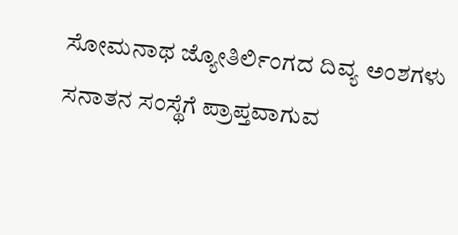ಸೋಮನಾಥ ಜ್ಯೋತಿರ್ಲಿಂಗದ ದಿವ್ಯ ಅಂಶಗಳು ಸನಾತನ ಸಂಸ್ಥೆಗೆ ಪ್ರಾಪ್ತವಾಗುವ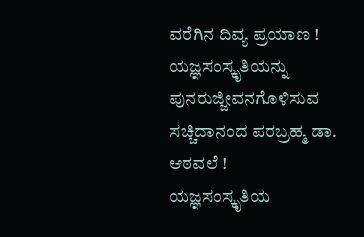ವರೆಗಿನ ದಿವ್ಯ ಪ್ರಯಾಣ !
ಯಜ್ಞಸಂಸ್ಕೃತಿಯನ್ನು ಪುನರುಜ್ಜೀವನಗೊಳಿಸುವ ಸಚ್ಚಿದಾನಂದ ಪರಬ್ರಹ್ಮ ಡಾ. ಆಠವಲೆ !
ಯಜ್ಞಸಂಸ್ಕೃತಿಯ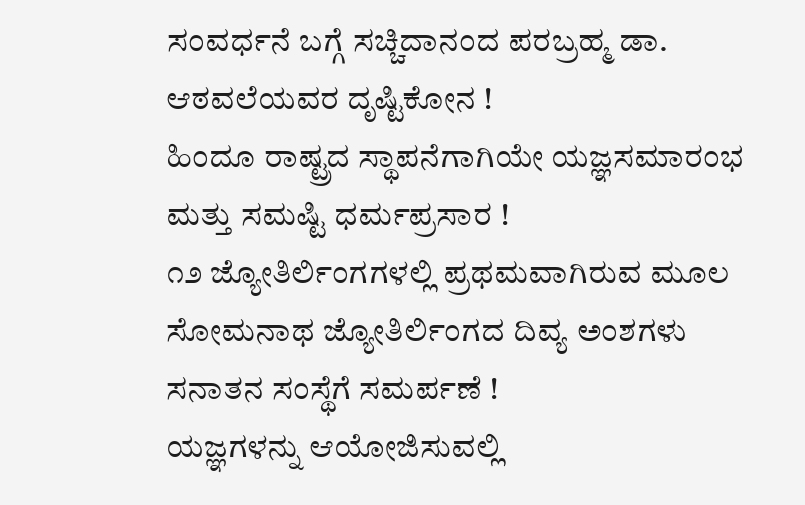ಸಂವರ್ಧನೆ ಬಗ್ಗೆ ಸಚ್ಚಿದಾನಂದ ಪರಬ್ರಹ್ಮ ಡಾ. ಆಠವಲೆಯವರ ದೃಷ್ಟಿಕೋನ !
ಹಿಂದೂ ರಾಷ್ಟ್ರದ ಸ್ಥಾಪನೆಗಾಗಿಯೇ ಯಜ್ಞಸಮಾರಂಭ ಮತ್ತು ಸಮಷ್ಟಿ ಧರ್ಮಪ್ರಸಾರ !
೧೨ ಜ್ಯೋತಿರ್ಲಿಂಗಗಳಲ್ಲಿ ಪ್ರಥಮವಾಗಿರುವ ಮೂಲ ಸೋಮನಾಥ ಜ್ಯೋತಿರ್ಲಿಂಗದ ದಿವ್ಯ ಅಂಶಗಳು ಸನಾತನ ಸಂಸ್ಥೆಗೆ ಸಮರ್ಪಣೆ !
ಯಜ್ಞಗಳನ್ನು ಆಯೋಜಿಸುವಲ್ಲಿ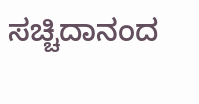ಸಚ್ಚಿದಾನಂದ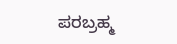ಪರಬ್ರಹ್ಮ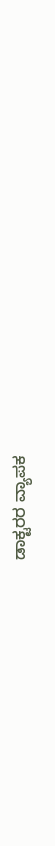ಡಾಕ್ಟರರ ವ್ಯಾಪಕ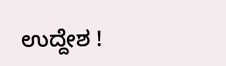ಉದ್ದೇಶ !